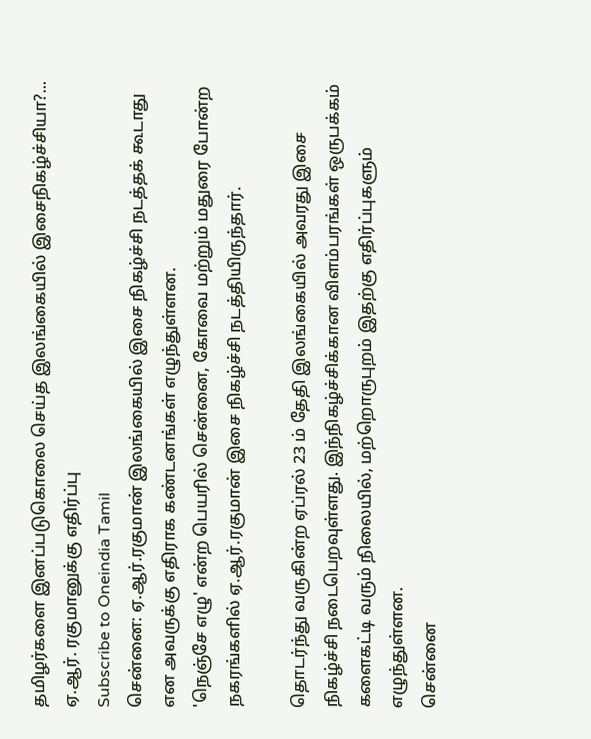தமிழர்களை இனப்படுகொலை செய்த இலங்கையில் இசைநிகழ்ச்சியா?... ஏ.ஆர். ரகுமானுக்கு எதிர்ப்பு
Subscribe to Oneindia Tamil
சென்னை: ஏ.ஆர்.ரகுமான் இலங்கையில் இசை நிகழ்ச்சி நடத்தக் கூடாது என அவருக்கு எதிராக கண்டனங்கள் எழுந்துள்ளன.
'நெஞ்சே எழு' என்ற பெயரில் சென்னை, கோவை மற்றும் மதுரை போன்ற நகரங்களில் ஏ.ஆர்.ரகுமான் இசை நிகழ்ச்சி நடத்தியிருந்தார்.

தொடர்ந்து வருகின்ற ஏப்ரல் 23 ம் தேதி இலங்கையில் அவரது இசை நிகழ்ச்சி நடைபெறவுள்ளது. இந்நிகழ்ச்சிக்கான விளம்பரங்கள் ஒருபக்கம் களைகட்டி வரும் நிலையில், மற்றொருபுறம் இதற்கு எதிர்ப்புகளும் எழுந்துள்ளன.
சென்னை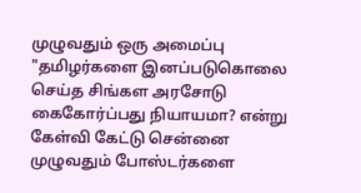முழுவதும் ஒரு அமைப்பு "தமிழர்களை இனப்படுகொலை செய்த சிங்கள அரசோடு கைகோர்ப்பது நியாயமா? என்று கேள்வி கேட்டு சென்னை முழுவதும் போஸ்டர்களை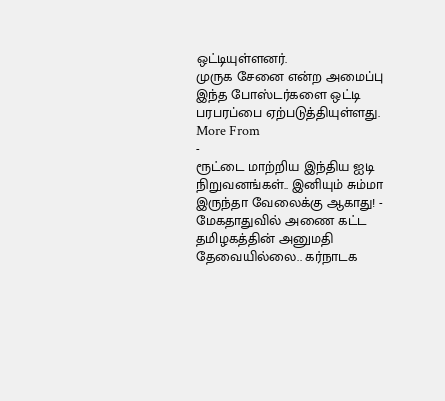ஒட்டியுள்ளனர்.
முருக சேனை என்ற அமைப்பு இந்த போஸ்டர்களை ஒட்டி பரபரப்பை ஏற்படுத்தியுள்ளது.
More From
-
ரூட்டை மாற்றிய இந்திய ஐடி நிறுவனங்கள்.. இனியும் சும்மா இருந்தா வேலைக்கு ஆகாது! -
மேகதாதுவில் அணை கட்ட தமிழகத்தின் அனுமதி தேவையில்லை.. கர்நாடக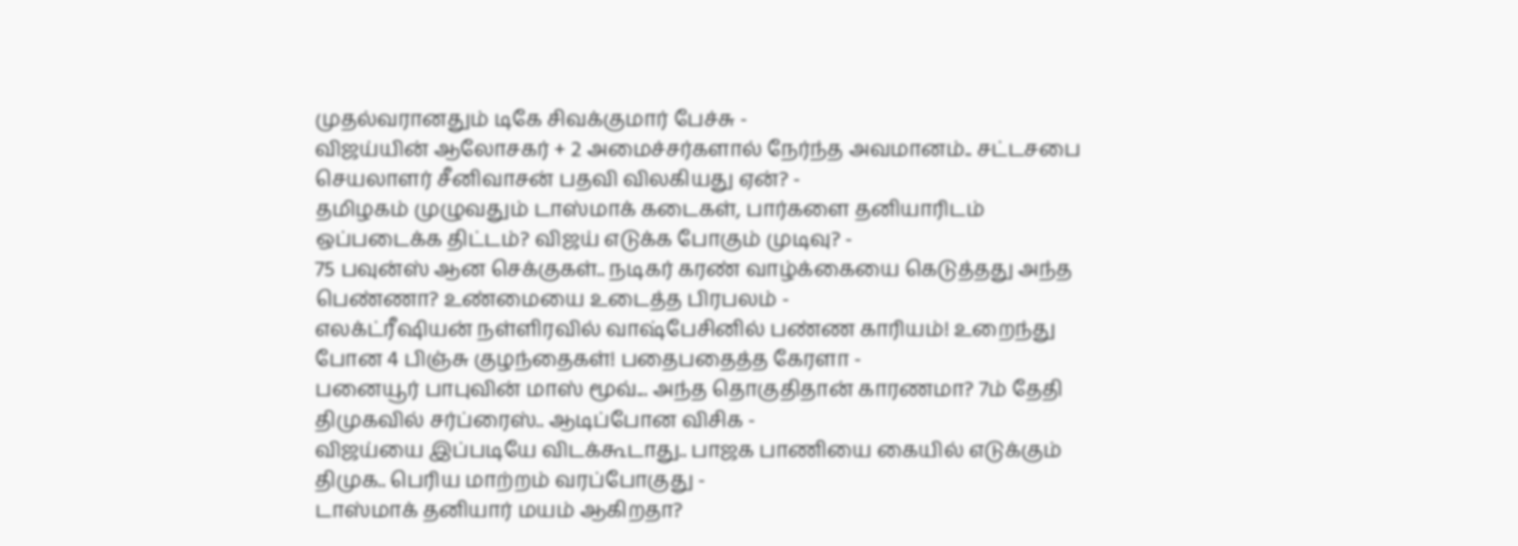முதல்வரானதும் டிகே சிவக்குமார் பேச்சு -
விஜய்யின் ஆலோசகர் + 2 அமைச்சர்களால் நேர்ந்த அவமானம்.. சட்டசபை செயலாளர் சீனிவாசன் பதவி விலகியது ஏன்? -
தமிழகம் முழுவதும் டாஸ்மாக் கடைகள், பார்களை தனியாரிடம் ஒப்படைக்க திட்டம்? விஜய் எடுக்க போகும் முடிவு? -
75 பவுன்ஸ் ஆன செக்குகள்.. நடிகர் கரண் வாழ்க்கையை கெடுத்தது அந்த பெண்ணா? உண்மையை உடைத்த பிரபலம் -
எலக்ட்ரீஷியன் நள்ளிரவில் வாஷ்பேசினில் பண்ண காரியம்! உறைந்து போன 4 பிஞ்சு குழந்தைகள்! பதைபதைத்த கேரளா -
பனையூர் பாபுவின் மாஸ் மூவ்... அந்த தொகுதிதான் காரணமா? 7ம் தேதி திமுகவில் சர்ப்ரைஸ்.. ஆடிப்போன விசிக -
விஜய்யை இப்படியே விடக்கூடாது.. பாஜக பாணியை கையில் எடுக்கும் திமுக.. பெரிய மாற்றம் வரப்போகுது -
டாஸ்மாக் தனியார் மயம் ஆகிறதா?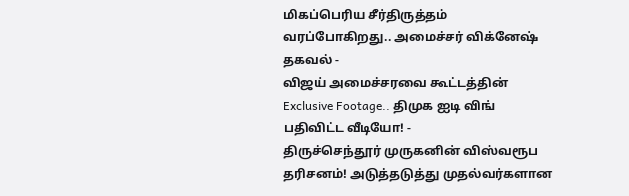மிகப்பெரிய சீர்திருத்தம் வரப்போகிறது.. அமைச்சர் விக்னேஷ் தகவல் -
விஜய் அமைச்சரவை கூட்டத்தின் Exclusive Footage.. திமுக ஐடி விங் பதிவிட்ட வீடியோ! -
திருச்செந்தூர் முருகனின் விஸ்வரூப தரிசனம்! அடுத்தடுத்து முதல்வர்களான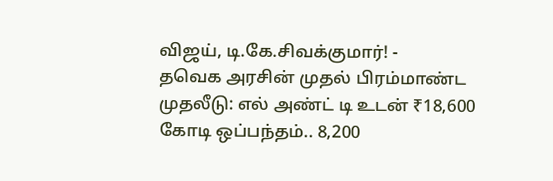விஜய், டி.கே.சிவக்குமார்! -
தவெக அரசின் முதல் பிரம்மாண்ட முதலீடு: எல் அண்ட் டி உடன் ₹18,600 கோடி ஒப்பந்தம்.. 8,200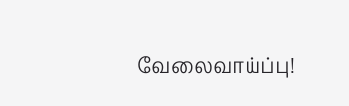வேலைவாய்ப்பு!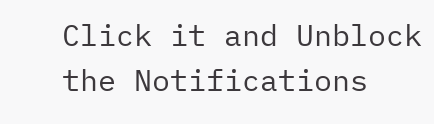Click it and Unblock the Notifications